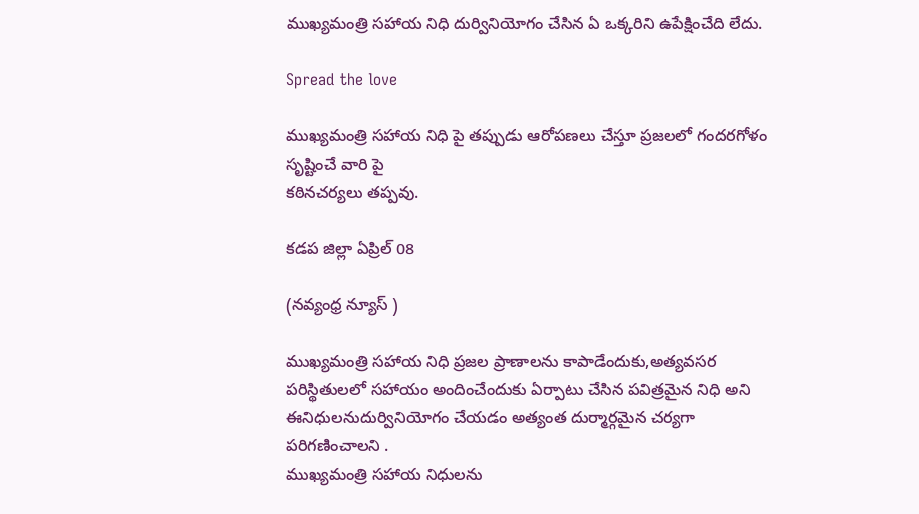ముఖ్యమంత్రి సహాయ నిధి దుర్వినియోగం చేసిన ఏ ఒక్కరిని ఉపేక్షించేది లేదు.

Spread the love

ముఖ్యమంత్రి సహాయ నిధి పై తప్పుడు ఆరోపణలు చేస్తూ ప్రజలలో గందరగోళం సృష్టించే వారి పై
కఠినచర్యలు తప్పవు.

కడప జిల్లా ఏప్రిల్ 08

(నవ్యంధ్ర న్యూస్ )

ముఖ్యమంత్రి సహాయ నిధి ప్రజల ప్రాణాలను కాపాడేందుకు,అత్యవసర పరిస్థితులలో సహాయం అందించేందుకు ఏర్పాటు చేసిన పవిత్రమైన నిధి అని
ఈనిధులనుదుర్వినియోగం చేయడం అత్యంత దుర్మార్గమైన చర్యగా పరిగణించాలని .
ముఖ్యమంత్రి సహాయ నిధులను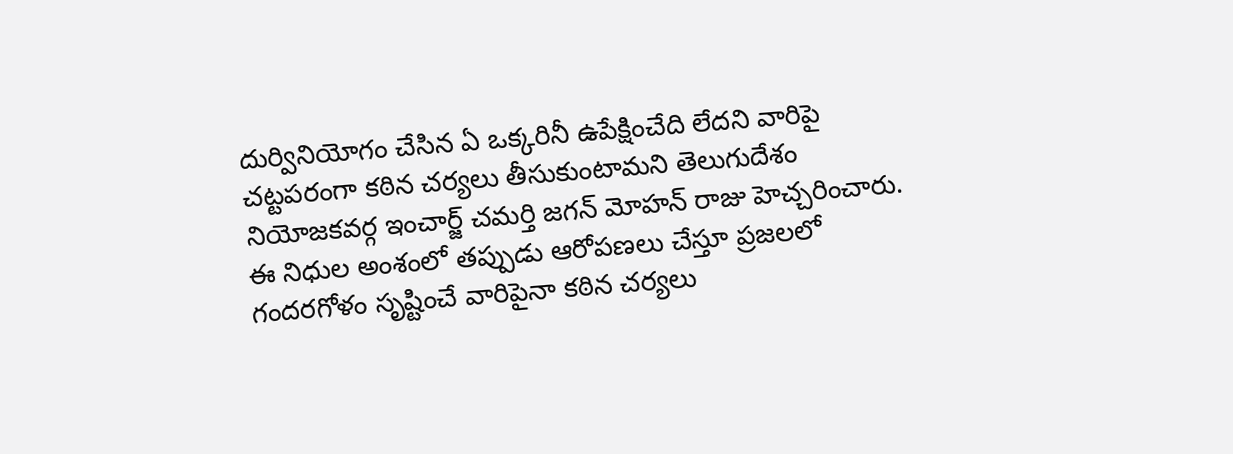దుర్వినియోగం చేసిన ఏ ఒక్కరినీ ఉపేక్షించేది లేదని వారిపై చట్టపరంగా కఠిన చర్యలు తీసుకుంటామని తెలుగుదేశం నియోజకవర్గ ఇంచార్జ్ చమర్తి జగన్ మోహన్ రాజు హెచ్చరించారు.
ఈ నిధుల అంశంలో తప్పుడు ఆరోపణలు చేస్తూ ప్రజలలో గందరగోళం సృష్టించే వారిపైనా కఠిన చర్యలు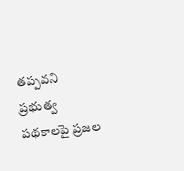తప్పవని
ప్రభుత్వ పథకాలపై ప్రజల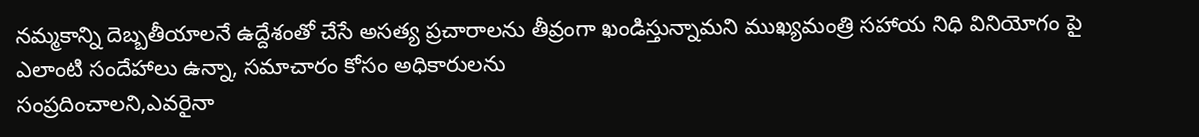నమ్మకాన్ని దెబ్బతీయాలనే ఉద్దేశంతో చేసే అసత్య ప్రచారాలను తీవ్రంగా ఖండిస్తున్నామని ముఖ్యమంత్రి సహాయ నిధి వినియోగం పై ఎలాంటి సందేహాలు ఉన్నా, సమాచారం కోసం అధికారులను
సంప్రదించాలని,ఎవరైనా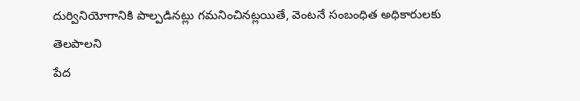దుర్వినియోగానికి పాల్పడినట్లు గమనించినట్లయితే, వెంటనే సంబంధిత అధికారులకు తెలపాలని
పేద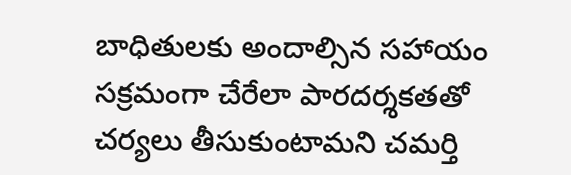బాధితులకు అందాల్సిన సహాయం సక్రమంగా చేరేలా పారదర్శకతతో చర్యలు తీసుకుంటామని చమర్తి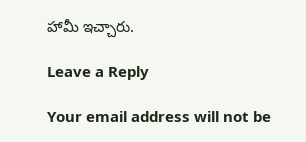హామీ ఇచ్చారు.

Leave a Reply

Your email address will not be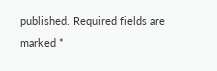published. Required fields are marked *